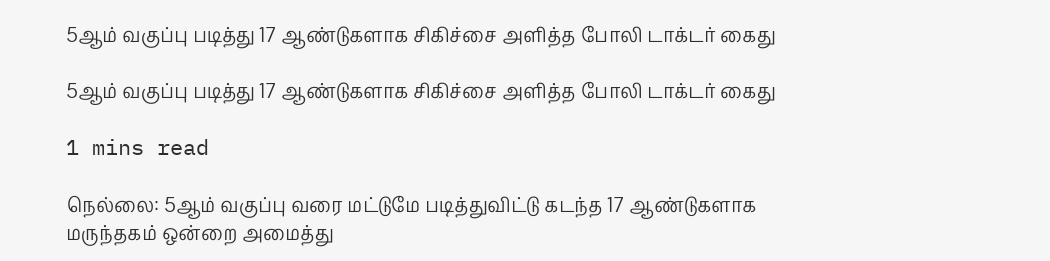5ஆம் வகுப்பு படித்து 17 ஆண்டுகளாக சிகிச்சை அளித்த போலி டாக்டர் கைது

5ஆம் வகுப்பு படித்து 17 ஆண்டுகளாக சிகிச்சை அளித்த போலி டாக்டர் கைது

1 mins read

நெல்லை: 5ஆம் வகுப்பு வரை மட்டுமே படித்துவிட்டு கடந்த 17 ஆண்டுகளாக மருந்தகம் ஒன்றை அமைத்து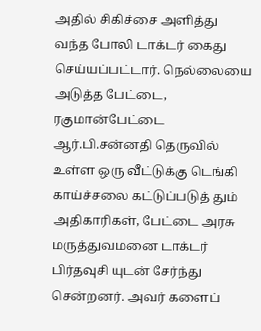அதில் சிகிச்சை அளித்து வந்த போலி டாக்டர் கைது செய்யப்பட்டார். நெல்லையை அடுத்த பேட்டை, ரகுமான்பேட்டை ஆர்.பி.சன்னதி தெருவில் உள்ள ஒரு வீட்டுக்கு டெங்கி காய்ச்சலை கட்டுப்படுத் தும் அதிகாரிகள், பேட்டை அரசு மருத்துவமனை டாக்டர் பிர்தவுசி யுடன் சேர்ந்து சென்றனர். அவர் களைப்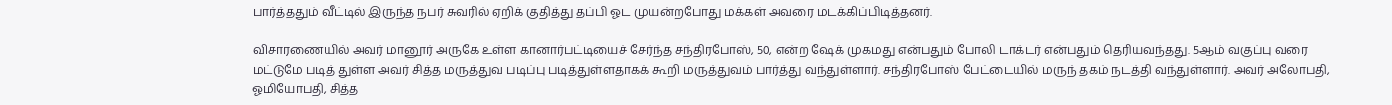பார்த்ததும் வீட்டில் இருந்த நபர் சுவரில் ஏறிக் குதித்து தப்பி ஓட முயன்றபோது மக்கள் அவரை மடக்கிப்பிடித்தனர்.

விசாரணையில் அவர் மானூர் அருகே உள்ள கானார்பட்டியைச் சேர்ந்த சந்திரபோஸ், 50, என்ற ஷேக் முகமது என்பதும் போலி டாக்டர் என்பதும் தெரியவந்தது. 5ஆம் வகுப்பு வரை மட்டுமே படித் துள்ள அவர் சித்த மருத்துவ படிப்பு படித்துள்ளதாகக் கூறி மருத்துவம் பார்த்து வந்துள்ளார். சந்திரபோஸ் பேட்டையில் மருந் தகம் நடத்தி வந்துள்ளார். அவர் அலோபதி, ஓமியோபதி, சித்த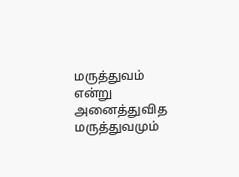மருத்துவம் என்று அனைத்துவித மருத்துவமும்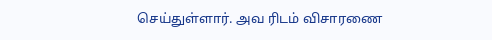செய்துள்ளார். அவ ரிடம் விசாரணை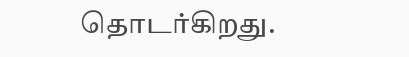தொடர்கிறது.